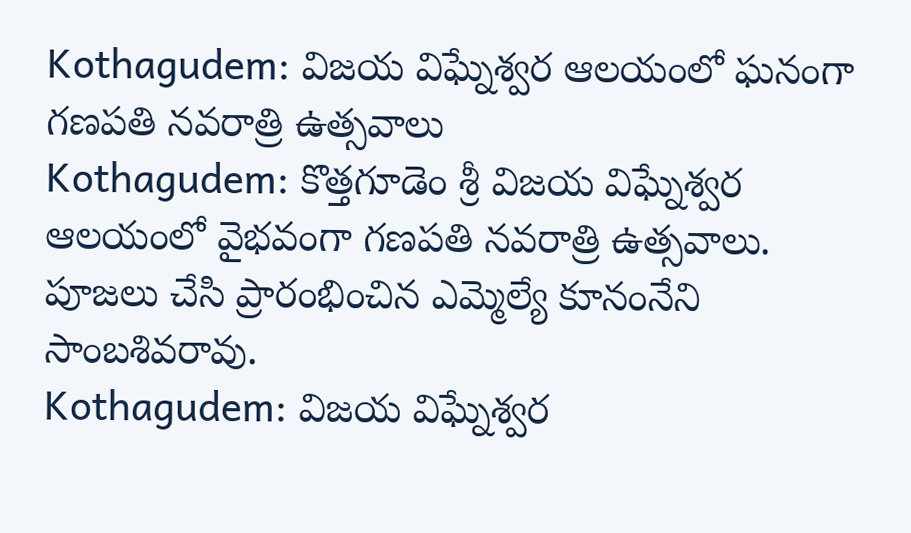Kothagudem: విజయ విఘ్నేశ్వర ఆలయంలో ఘనంగా గణపతి నవరాత్రి ఉత్సవాలు
Kothagudem: కొత్తగూడెం శ్రీ విజయ విఘ్నేశ్వర ఆలయంలో వైభవంగా గణపతి నవరాత్రి ఉత్సవాలు. పూజలు చేసి ప్రారంభించిన ఎమ్మెల్యే కూనంనేని సాంబశివరావు.
Kothagudem: విజయ విఘ్నేశ్వర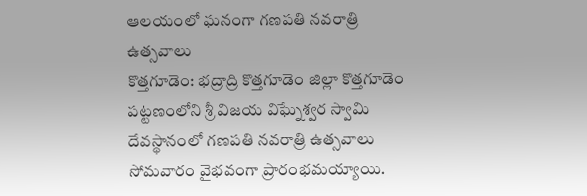ఆలయంలో ఘనంగా గణపతి నవరాత్రి ఉత్సవాలు
కొత్తగూడెం: భద్రాద్రి కొత్తగూడెం జిల్లా కొత్తగూడెం పట్టణంలోని శ్రీ విజయ విఘ్నేశ్వర స్వామి దేవస్థానంలో గణపతి నవరాత్రి ఉత్సవాలు సోమవారం వైభవంగా ప్రారంభమయ్యాయి.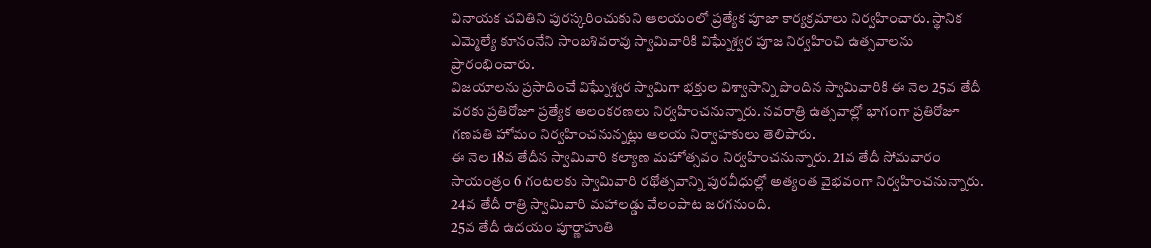వినాయక చవితిని పురస్కరించుకుని ఆలయంలో ప్రత్యేక పూజా కార్యక్రమాలు నిర్వహించారు. స్థానిక ఎమ్మెల్యే కూనంనేని సాంబశివరావు స్వామివారికి విఘ్నేశ్వర పూజ నిర్వహించి ఉత్సవాలను ప్రారంభించారు.
విజయాలను ప్రసాదించే విఘ్నేశ్వర స్వామిగా భక్తుల విశ్వాసాన్ని పొందిన స్వామివారికి ఈ నెల 25వ తేదీ వరకు ప్రతిరోజూ ప్రత్యేక అలంకరణలు నిర్వహించనున్నారు. నవరాత్రి ఉత్సవాల్లో భాగంగా ప్రతిరోజూ గణపతి హోమం నిర్వహించనున్నట్లు ఆలయ నిర్వాహకులు తెలిపారు.
ఈ నెల 18వ తేదీన స్వామివారి కల్యాణ మహోత్సవం నిర్వహించనున్నారు. 21వ తేదీ సోమవారం సాయంత్రం 6 గంటలకు స్వామివారి రథోత్సవాన్ని పురవీధుల్లో అత్యంత వైభవంగా నిర్వహించనున్నారు. 24వ తేదీ రాత్రి స్వామివారి మహాలడ్డు వేలంపాట జరగనుంది.
25వ తేదీ ఉదయం పూర్ణాహుతి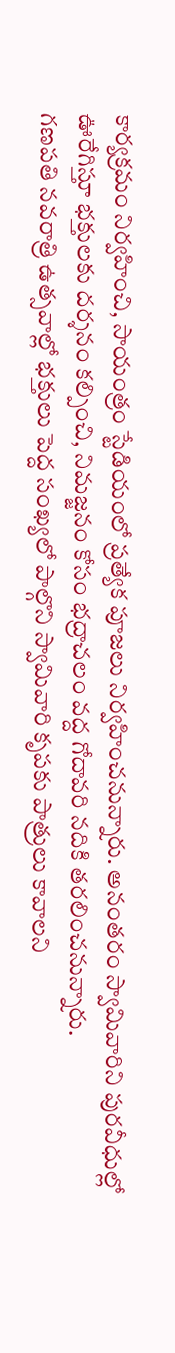కార్యక్రమం నిర్వహించి, సాయంత్రం స్టేడియంలో ప్రత్యేక పూజలు నిర్వహించనున్నారు. అనంతరం స్వామివారిని పురవీధుల్లో ఊరేగిస్తూ భక్తులకు దర్శనం కల్పించి, నిమజ్జనం కోసం భద్రాచలం వద్ద గోదావరి నదికి తరలించనున్నారు.
గణపతి నవరాత్రి ఉత్సవాల్లో భక్తులు పెద్ద సంఖ్యలో పాల్గొని స్వామివారి కృపకు పాత్రులు కావాలని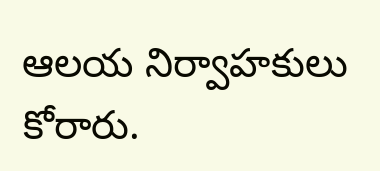ఆలయ నిర్వాహకులు కోరారు.